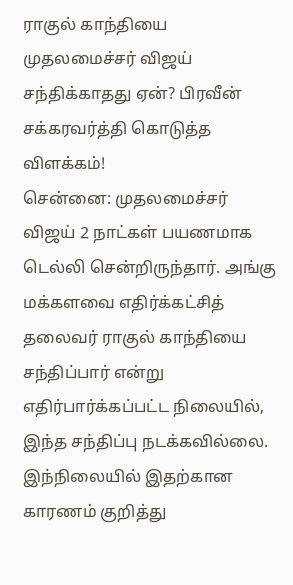ராகுல் காந்தியை முதலமைச்சர் விஜய் சந்திக்காதது ஏன்? பிரவீன் சக்கரவர்த்தி கொடுத்த விளக்கம்!
சென்னை: முதலமைச்சர் விஜய் 2 நாட்கள் பயணமாக டெல்லி சென்றிருந்தார். அங்கு மக்களவை எதிர்க்கட்சித் தலைவர் ராகுல் காந்தியை சந்திப்பார் என்று எதிர்பார்க்கப்பட்ட நிலையில், இந்த சந்திப்பு நடக்கவில்லை. இந்நிலையில் இதற்கான காரணம் குறித்து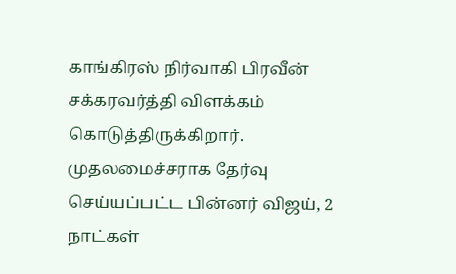காங்கிரஸ் நிர்வாகி பிரவீன் சக்கரவர்த்தி விளக்கம் கொடுத்திருக்கிறார்.
முதலமைச்சராக தேர்வு செய்யப்பட்ட பின்னர் விஜய், 2 நாட்கள்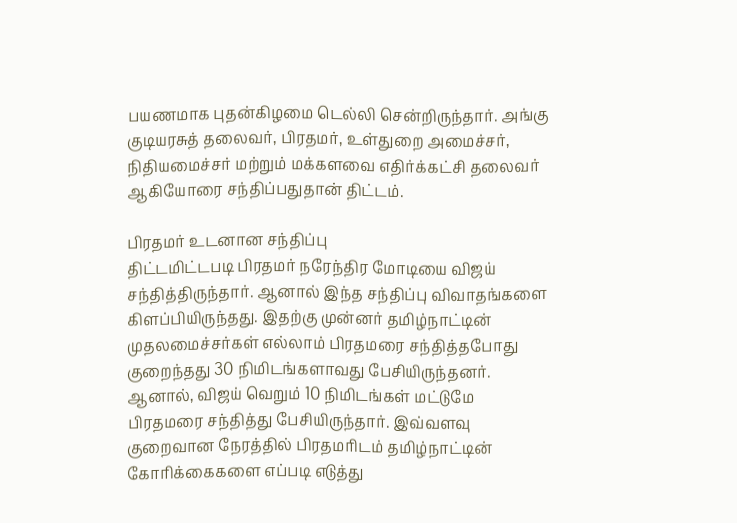பயணமாக புதன்கிழமை டெல்லி சென்றிருந்தார். அங்கு குடியரசுத் தலைவர், பிரதமர், உள்துறை அமைச்சர், நிதியமைச்சர் மற்றும் மக்களவை எதிர்க்கட்சி தலைவர் ஆகியோரை சந்திப்பதுதான் திட்டம்.

பிரதமர் உடனான சந்திப்பு
திட்டமிட்டபடி பிரதமர் நரேந்திர மோடியை விஜய் சந்தித்திருந்தார். ஆனால் இந்த சந்திப்பு விவாதங்களை கிளப்பியிருந்தது. இதற்கு முன்னர் தமிழ்நாட்டின் முதலமைச்சர்கள் எல்லாம் பிரதமரை சந்தித்தபோது குறைந்தது 30 நிமிடங்களாவது பேசியிருந்தனர். ஆனால், விஜய் வெறும் 10 நிமிடங்கள் மட்டுமே பிரதமரை சந்தித்து பேசியிருந்தார். இவ்வளவு குறைவான நேரத்தில் பிரதமரிடம் தமிழ்நாட்டின் கோரிக்கைகளை எப்படி எடுத்து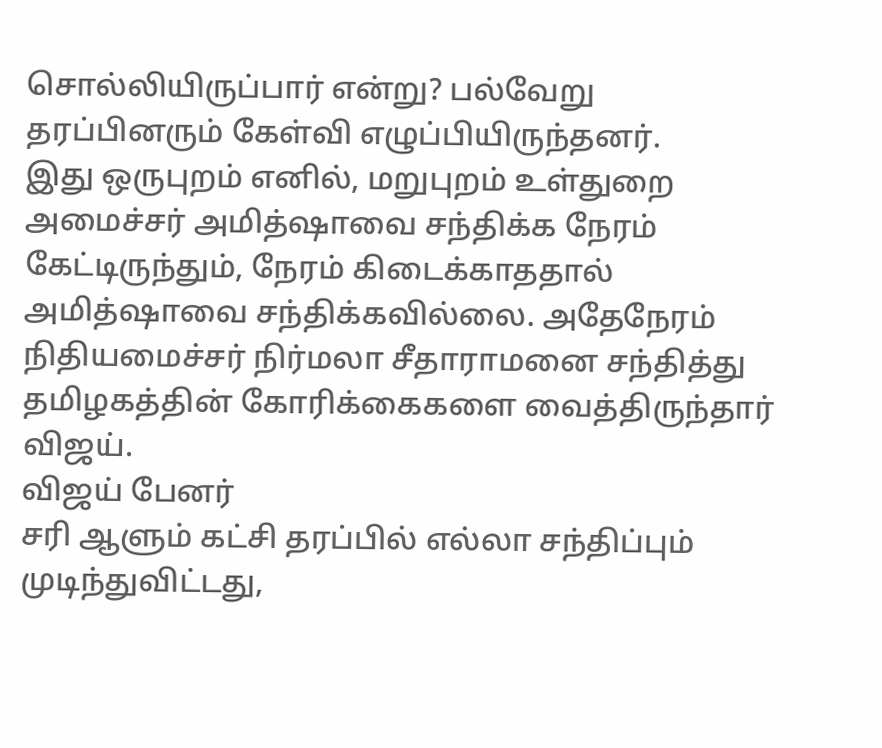சொல்லியிருப்பார் என்று? பல்வேறு தரப்பினரும் கேள்வி எழுப்பியிருந்தனர்.
இது ஒருபுறம் எனில், மறுபுறம் உள்துறை அமைச்சர் அமித்ஷாவை சந்திக்க நேரம் கேட்டிருந்தும், நேரம் கிடைக்காததால் அமித்ஷாவை சந்திக்கவில்லை. அதேநேரம் நிதியமைச்சர் நிர்மலா சீதாராமனை சந்தித்து தமிழகத்தின் கோரிக்கைகளை வைத்திருந்தார் விஜய்.
விஜய் பேனர்
சரி ஆளும் கட்சி தரப்பில் எல்லா சந்திப்பும் முடிந்துவிட்டது,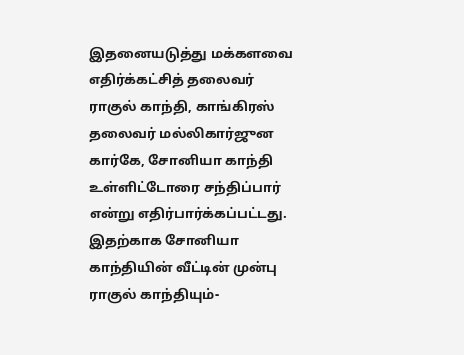இதனையடுத்து மக்களவை எதிர்க்கட்சித் தலைவர் ராகுல் காந்தி, காங்கிரஸ் தலைவர் மல்லிகார்ஜுன கார்கே, சோனியா காந்தி உள்ளிட்டோரை சந்திப்பார் என்று எதிர்பார்க்கப்பட்டது. இதற்காக சோனியா காந்தியின் வீட்டின் முன்பு ராகுல் காந்தியும்-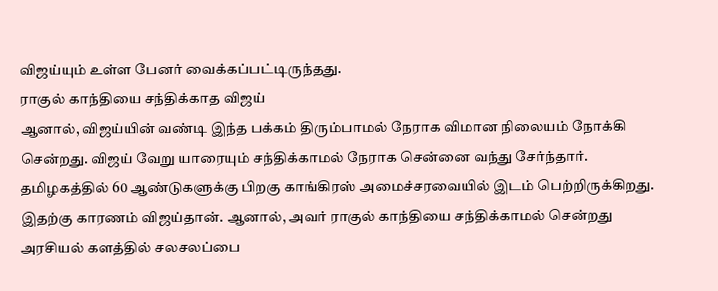விஜய்யும் உள்ள பேனர் வைக்கப்பட்டிருந்தது.
ராகுல் காந்தியை சந்திக்காத விஜய்
ஆனால், விஜய்யின் வண்டி இந்த பக்கம் திரும்பாமல் நேராக விமான நிலையம் நோக்கி சென்றது. விஜய் வேறு யாரையும் சந்திக்காமல் நேராக சென்னை வந்து சேர்ந்தார். தமிழகத்தில் 60 ஆண்டுகளுக்கு பிறகு காங்கிரஸ் அமைச்சரவையில் இடம் பெற்றிருக்கிறது. இதற்கு காரணம் விஜய்தான். ஆனால், அவர் ராகுல் காந்தியை சந்திக்காமல் சென்றது அரசியல் களத்தில் சலசலப்பை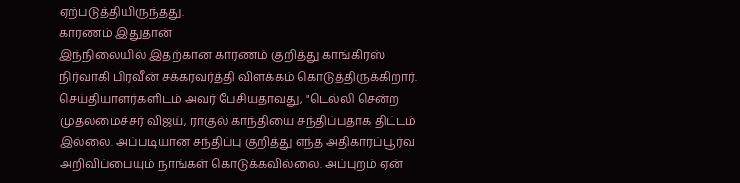ஏற்படுத்தியிருந்தது.
காரணம் இதுதான்
இந்நிலையில் இதற்கான காரணம் குறித்து காங்கிரஸ் நிர்வாகி பிரவீன் சக்கரவர்த்தி விளக்கம் கொடுத்திருக்கிறார். செய்தியாளர்களிடம் அவர் பேசியதாவது, "டெல்லி சென்ற முதலமைச்சர் விஜய், ராகுல் காந்தியை சந்திப்பதாக திட்டம் இல்லை. அப்படியான சந்திப்பு குறித்து எந்த அதிகாரப்பூர்வ அறிவிப்பையும் நாங்கள் கொடுக்கவில்லை. அப்புறம் ஏன்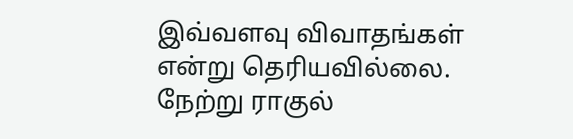இவ்வளவு விவாதங்கள் என்று தெரியவில்லை.
நேற்று ராகுல்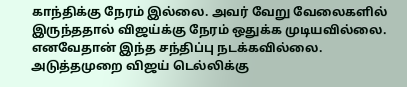காந்திக்கு நேரம் இல்லை. அவர் வேறு வேலைகளில் இருந்ததால் விஜய்க்கு நேரம் ஒதுக்க முடியவில்லை. எனவேதான் இந்த சந்திப்பு நடக்கவில்லை. அடுத்தமுறை விஜய் டெல்லிக்கு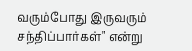வரும்போது இருவரும் சந்திப்பார்கள்" என்று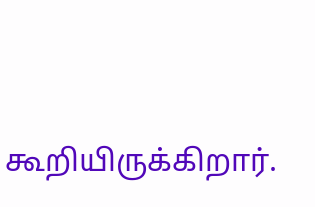கூறியிருக்கிறார்.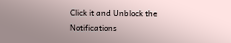Click it and Unblock the Notifications